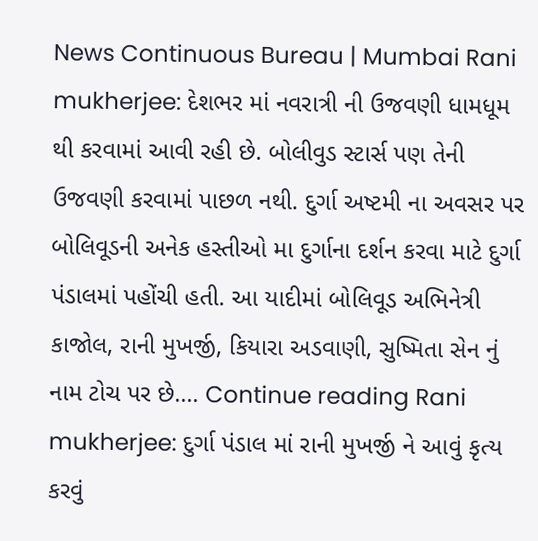News Continuous Bureau | Mumbai Rani mukherjee: દેશભર માં નવરાત્રી ની ઉજવણી ધામધૂમ થી કરવામાં આવી રહી છે. બોલીવુડ સ્ટાર્સ પણ તેની ઉજવણી કરવામાં પાછળ નથી. દુર્ગા અષ્ટમી ના અવસર પર બોલિવૂડની અનેક હસ્તીઓ મા દુર્ગાના દર્શન કરવા માટે દુર્ગા પંડાલમાં પહોંચી હતી. આ યાદીમાં બોલિવૂડ અભિનેત્રી કાજોલ, રાની મુખર્જી, કિયારા અડવાણી, સુષ્મિતા સેન નું નામ ટોચ પર છે.… Continue reading Rani mukherjee: દુર્ગા પંડાલ માં રાની મુખર્જી ને આવું કૃત્ય કરવું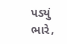પડયું ભારે,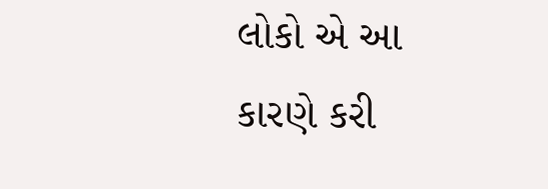લોકો એ આ કારણે કરી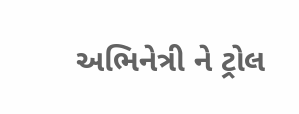અભિનેત્રી ને ટ્રોલ